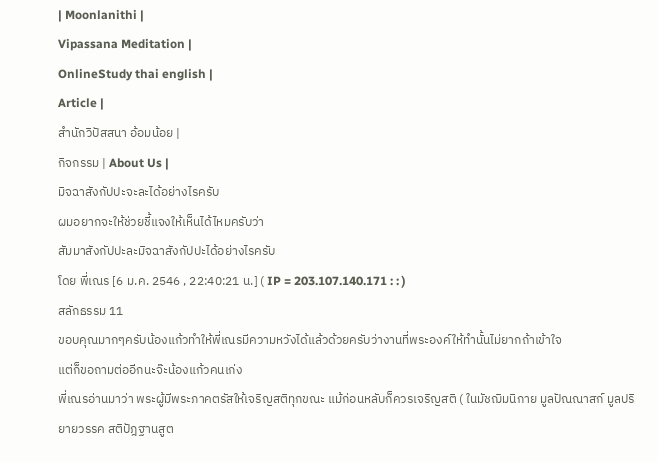| Moonlanithi |
Vipassana Meditation |
OnlineStudy thai english |
Article |
สำนักวิปัสสนา อ้อมน้อย |
กิจกรรม | About Us |
มิจฉาสังกัปปะจะละได้อย่างไรครับ
ผมอยากจะให้ช่วยชี้แจงให้เห็นได้ไหมครับว่า
สัมมาสังกัปปะละมิจฉาสังกัปปะได้อย่างไรครับ
โดย พี่เณร [6 ม.ค. 2546 , 22:40:21 น.] ( IP = 203.107.140.171 : : )
สลักธรรม 11
ขอบคุณมากๆครับน้องแก้วทำให้พี่เณรมีความหวังได้แล้วด้วยครับว่างานที่พระองค์ให้ทำนั้นไม่ยากถ้าเข้าใจ
แต่ก็ขอถามต่ออีกนะจ๊ะน้องแก้วคนเก่ง
พี่เณรอ่านมาว่า พระผู้มีพระภาคตรัสให้เจริญสติทุกขณะ แม้ก่อนหลับก็ควรเจริญสติ ( ในมัชฌิมนิกาย มูลปัณณาสก์ มูลปริยายวรรค สติปัฎฐานสูต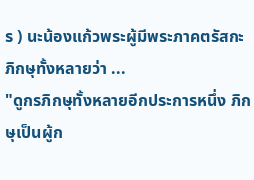ร ) นะน้องแก้วพระผู้มีพระภาคตรัสกะภิกษุทั้งหลายว่า ...
"ดูกรภิกษุทั้งหลายอีกประการหนึ่ง ภิกษุเป็นผู้ก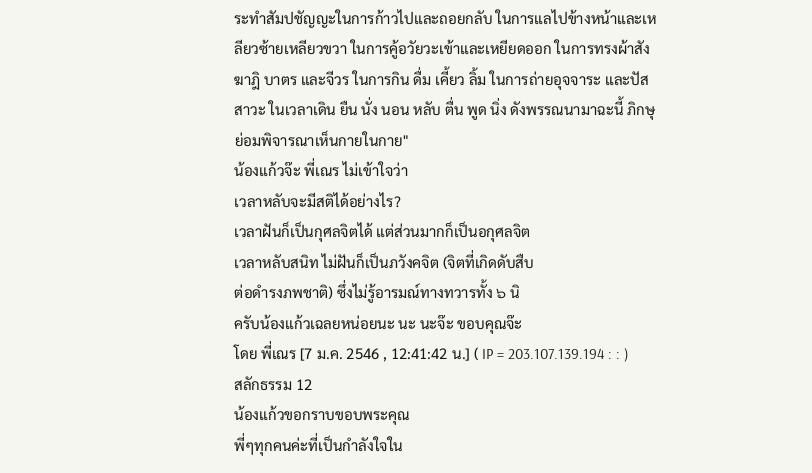ระทำสัมปชัญญะในการก้าวไปและถอยกลับ ในการแลไปข้างหน้าและเหลียวซ้ายเหลียวขวา ในการคู้อวัยวะเข้าและเหยียดออก ในการทรงผ้าสังฆาฎิ บาตร และจีวร ในการกิน ดื่ม เคี้ยว ลิ้ม ในการถ่ายอุจจาระ และปัสสาวะ ในเวลาเดิน ยืน นั่ง นอน หลับ ตื่น พูด นิ่ง ดังพรรณนามาฉะนี้ ภิกษุย่อมพิจารณาเห็นกายในกาย"
น้องแก้วจ๊ะ พี่เณร ไม่เข้าใจว่า
เวลาหลับจะมีสติได้อย่างไร?
เวลาฝันก็เป็นกุศลจิตได้ แต่ส่วนมากก็เป็นอกุศลจิต
เวลาหลับสนิท ไม่ฝันก็เป็นภวังคจิต (จิตที่เกิดดับสืบ
ต่อดำรงภพชาติ) ซึ่งไม่รู้อารมณ์ทางทวารทั้ง ๖ นิ
ครับน้องแก้วเฉลยหน่อยนะ นะ นะจ๊ะ ขอบคุณจ๊ะ
โดย พี่เณร [7 ม.ค. 2546 , 12:41:42 น.] ( IP = 203.107.139.194 : : )
สลักธรรม 12
น้องแก้วขอกราบขอบพระคุณ
พี่ๆทุกคนค่ะที่เป็นกำลังใจใน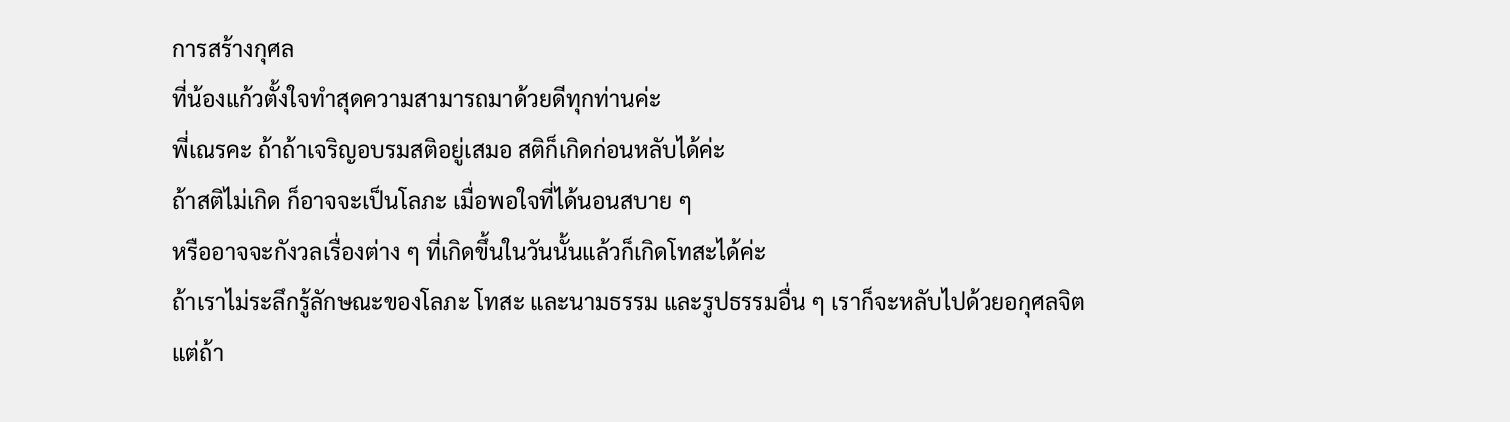การสร้างกุศล
ที่น้องแก้วตั้งใจทำสุดความสามารถมาด้วยดีทุกท่านค่ะ
พี่เณรคะ ถ้าถ้าเจริญอบรมสติอยู่เสมอ สติก็เกิดก่อนหลับได้ค่ะ
ถ้าสติไม่เกิด ก็อาจจะเป็นโลภะ เมื่อพอใจที่ได้นอนสบาย ๆ
หรืออาจจะกังวลเรื่องต่าง ๆ ที่เกิดขึ้นในวันนั้นแล้วก็เกิดโทสะได้ค่ะ
ถ้าเราไม่ระลึกรู้ลักษณะของโลภะ โทสะ และนามธรรม และรูปธรรมอื่น ๆ เราก็จะหลับไปด้วยอกุศลจิต
แต่ถ้า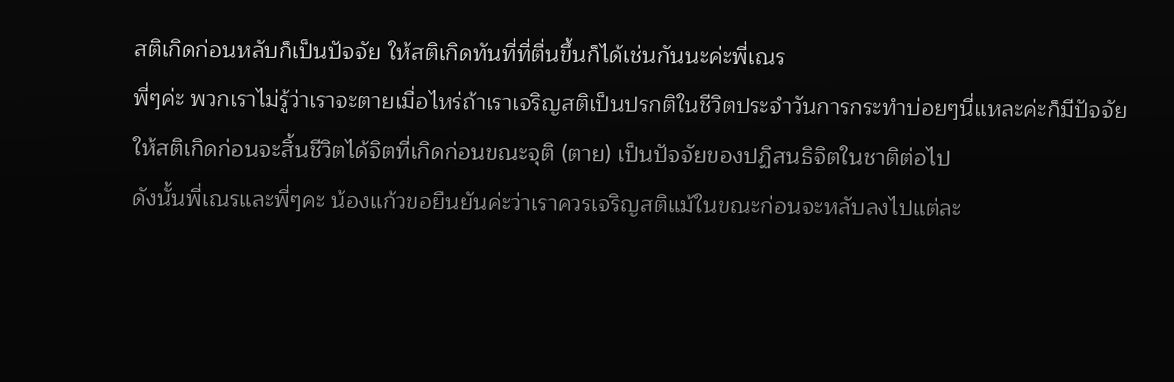สติเกิดก่อนหลับก็เป็นปัจจัย ให้สติเกิดทันที่ที่ตื่นขึ้นก็ได้เช่นกันนะค่ะพี่เณร
พี่ๆค่ะ พวกเราไม่รู้ว่าเราจะตายเมื่อไหร่ถ้าเราเจริญสติเป็นปรกติในชีวิตประจำวันการกระทำบ่อยๆนี่แหละค่ะก็มีปัจจัยให้สติเกิดก่อนจะสิ้นชีวิตได้จิตที่เกิดก่อนขณะจุติ (ตาย) เป็นปัจจัยของปฏิสนธิจิตในชาติต่อไป
ดังนั้นพี่เณรและพี่ๆคะ น้องแก้วขอยืนยันค่ะว่าเราควรเจริญสติแม้ในขณะก่อนจะหลับลงไปแต่ละ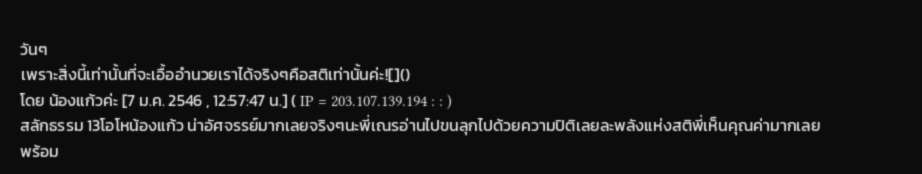วันๆ
เพราะสิ่งนี้เท่านั้นที่จะเอื้ออำนวยเราได้จริงๆคือสติเท่านั้นค่ะ![]()
โดย น้องแก้วค่ะ [7 ม.ค. 2546 , 12:57:47 น.] ( IP = 203.107.139.194 : : )
สลักธรรม 13โอโหน้องแก้ว น่าอัศจรรย์มากเลยจริงๆนะพี่เณรอ่านไปขนลุกไปด้วยความปิติเลยละพลังแห่งสติพี่เห็นคุณค่ามากเลย
พร้อม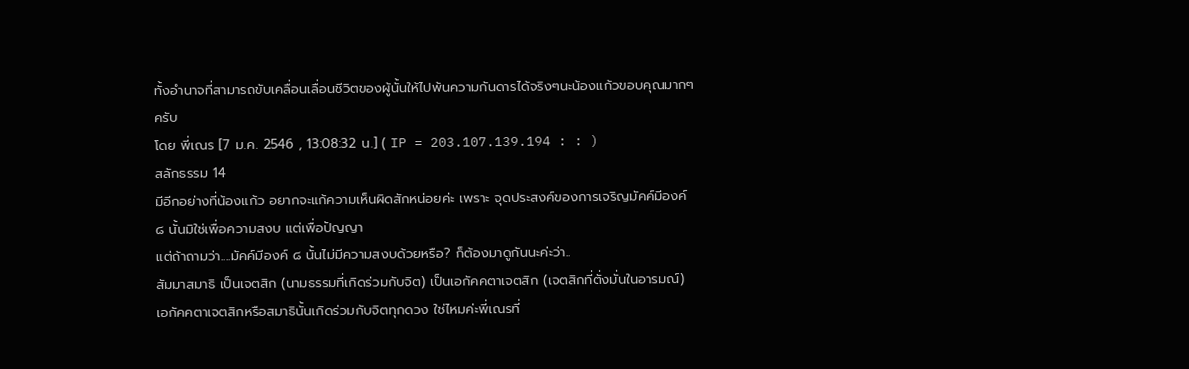ทั้งอำนาจที่สามารถขับเคลื่อนเลื่อนชีวิตของผู้นั้นให้ไปพ้นความกันดารได้จริงๆนะน้องแก้วขอบคุณมากๆครับ
โดย พี่เณร [7 ม.ค. 2546 , 13:08:32 น.] ( IP = 203.107.139.194 : : )
สลักธรรม 14
มีอีกอย่างที่น้องแก้ว อยากจะแก้ความเห็นผิดสักหน่อยค่ะ เพราะ จุดประสงค์ของการเจริญมัคค์มีองค์ ๘ นั้นมิใช่เพื่อความสงบ แต่เพื่อปัญญา
แต่ถ้าถามว่า....มัคค์มีองค์ ๘ นั้นไม่มีความสงบด้วยหรือ? ก็ต้องมาดูกันนะค่ะว่า..
สัมมาสมาธิ เป็นเจตสิก (นามธรรมที่เกิดร่วมกับจิต) เป็นเอกัคคตาเจตสิก (เจตสิกที่ตั่งมั่นในอารมณ์)
เอกัคคตาเจตสิกหรือสมาธินั้นเกิดร่วมกับจิตทุกดวง ใช่ไหมค่ะพี่เณรที่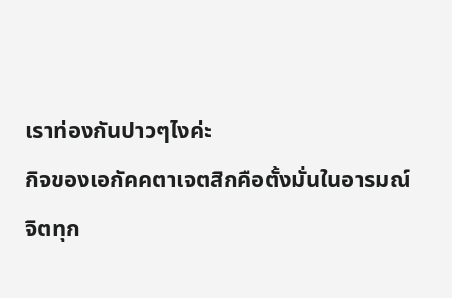เราท่องกันปาวๆไงค่ะ
กิจของเอกัคคตาเจตสิกคือตั้งมั่นในอารมณ์
จิตทุก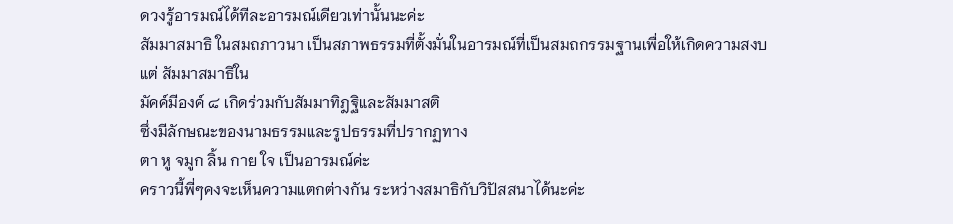ดวงรู้อารมณ์ได้ทีละอารมณ์เดียวเท่านั้นนะค่ะ
สัมมาสมาธิ ในสมถภาวนา เป็นสภาพธรรมที่ตั้งมั่นในอารมณ์ที่เป็นสมถกรรมฐานเพื่อให้เกิดความสงบ
แต่ สัมมาสมาธิใน
มัคค์มีองค์ ๘ เกิดร่วมกับสัมมาทิฎฐิและสัมมาสติ
ซึ่งมีลักษณะของนามธรรมและรูปธรรมที่ปรากฏทาง
ตา หู จมูก ลิ้น กาย ใจ เป็นอารมณ์ค่ะ
คราวนี้พี่ๆคงจะเห็นความแตกต่างกัน ระหว่างสมาธิกับวิปัสสนาได้นะค่ะ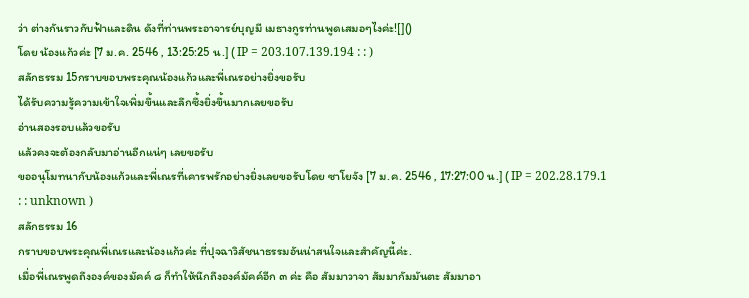ว่า ต่างกันราวกับฟ้าและดิน ดังที่ท่านพระอาจารย์บุญมี เมธางกูรท่านพูดเสมอๆไงค่ะ![]()
โดย น้องแก้วค่ะ [7 ม.ค. 2546 , 13:25:25 น.] ( IP = 203.107.139.194 : : )
สลักธรรม 15กราบขอบพระคุณน้องแก้วและพี่เณรอย่างยิ่งขอรับ
ได้รับความรู้ความเข้าใจเพิ่มขึ้นและลึกซึ้งยิ่งขึ้นมากเลยขอรับ
อ่านสองรอบแล้วขอรับ
แล้วคงจะต้องกลับมาอ่านอีกแน่ๆ เลยขอรับ
ขออนุโมทนากับน้องแก้วและพี่เณรที่เคารพรักอย่างยิ่งเลยขอรับโดย ซาโยจัง [7 ม.ค. 2546 , 17:27:00 น.] ( IP = 202.28.179.1 : : unknown )
สลักธรรม 16
กราบขอบพระคุณพี่เณรและน้องแก้วค่ะ ที่ปุจฉาวิสัชนาธรรมอันน่าสนใจและสำคัญนี้ค่ะ.
เมื่อพี่เณรพูดถึงองค์ของมัคค์ ๘ ก็ทำให้นึกถึงองค์มัคค์อีก ๓ ค่ะ คือ สัมมาวาจา สัมมากัมมันตะ สัมมาอา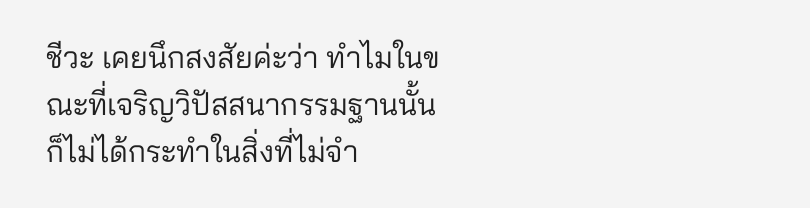ชีวะ เคยนึกสงสัยค่ะว่า ทำไมในขณะที่เจริญวิปัสสนากรรมฐานนั้น ก็ไม่ได้กระทำในสิ่งที่ไม่จำ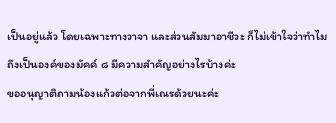เป็นอยู่แล้ว โดยเฉพาะทางวาจา และส่วนสัมมาอาชีวะ ก็ไม่เข้าใจว่าทำไมถึงเป็นองค์ของมัคค์ ๘ มีความสำคัญอย่างไรบ้างค่ะ
ขออนุญาติถามน้องแก้วต่อจากพี่เณรด้วยนะค่ะ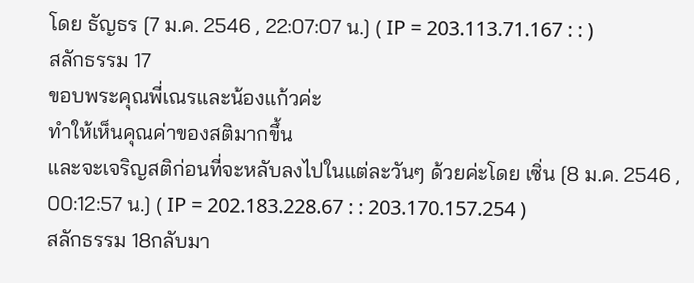โดย ธัญธร [7 ม.ค. 2546 , 22:07:07 น.] ( IP = 203.113.71.167 : : )
สลักธรรม 17
ขอบพระคุณพี่เณรและน้องแก้วค่ะ
ทำให้เห็นคุณค่าของสติมากขึ้น
และจะเจริญสติก่อนที่จะหลับลงไปในแต่ละวันๆ ด้วยค่ะโดย เซิ่น [8 ม.ค. 2546 , 00:12:57 น.] ( IP = 202.183.228.67 : : 203.170.157.254 )
สลักธรรม 18กลับมา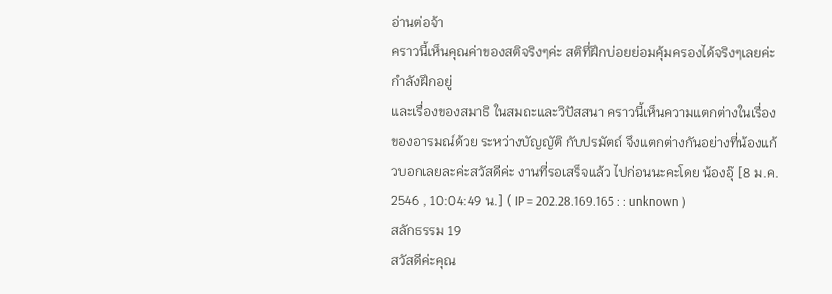อ่านต่อจ้า
คราวนี้เห็นคุณค่าของสติจริงๆค่ะ สติทึ่ฝึกบ่อยย่อมคุ้มครองได้จริงๆเลยค่ะ กำลังฝึกอยู่
และเรื่องของสมาธิ ในสมถะและวิปัสสนา คราวนี้เห็นความแตกต่างในเรื่องของอารมณ์ด้วย ระหว่างบัญญัติ กับปรมัตถ์ จึงแตกต่างกันอย่างที่น้องแก้วบอกเลยละค่ะสวัสดีค่ะ งานที่รอเสร็จแล้ว ไปก่อนนะคะโดย น้องอุ๊ [8 ม.ค. 2546 , 10:04:49 น.] ( IP = 202.28.169.165 : : unknown )
สลักธรรม 19
สวัสดีค่ะคุณ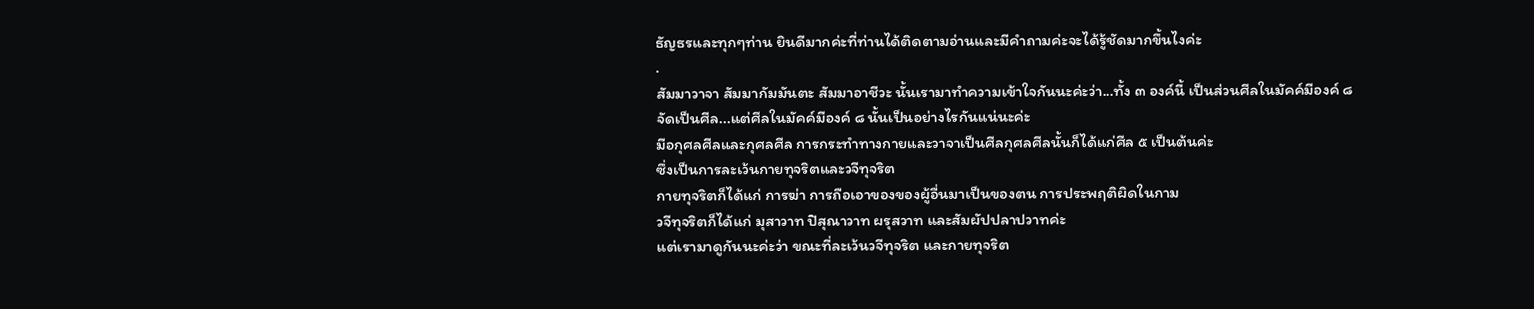ธัญธรและทุกๆท่าน ยินดีมากค่ะที่ท่านได้ติดตามอ่านและมีคำถามค่ะจะได้รู้ชัดมากขึ้นไงค่ะ
.
สัมมาวาจา สัมมากัมมันตะ สัมมาอาชีวะ นั้นเรามาทำความเข้าใจกันนะค่ะว่า...ทั้ง ๓ องค์นี้ เป็นส่วนศีลในมัคค์มีองค์ ๘
จัดเป็นศีล...แต่ศีลในมัคค์มีองค์ ๘ นั้นเป็นอย่างไรกันแน่นะค่ะ
มีอกุศลศีลและกุศลศีล การกระทำทางกายและวาจาเป็นศีลกุศลศีลนั้นก็ได้แก่ศีล ๕ เป็นต้นค่ะ
ซึ่งเป็นการละเว้นกายทุจริตและวจีทุจริต
กายทุจริตก็ได้แก่ การฆ่า การถือเอาของของผู้อื่นมาเป็นของตน การประพฤติผิดในกาม
วจีทุจริตก็ได้แก่ มุสาวาท ปิสุณาวาท ผรุสวาท และสัมผัปปลาปวาทค่ะ
แต่เรามาดูกันนะค่ะว่า ขณะที่ละเว้นวจีทุจริต และกายทุจริต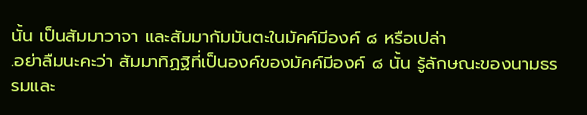นั้น เป็นสัมมาวาจา และสัมมากัมมันตะในมัคค์มีองค์ ๘ หรือเปล่า
.อย่าลืมนะคะว่า สัมมาทิฏฐิที่เป็นองค์ของมัคค์มีองค์ ๘ นั้น รู้ลักษณะของนามธรรมและ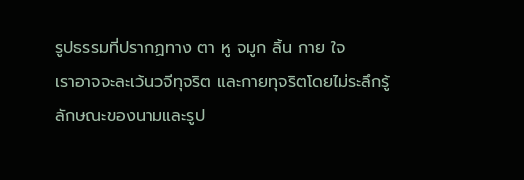รูปธรรมที่ปรากฏทาง ตา หู จมูก ลิ้น กาย ใจ
เราอาจจะละเว้นวจีทุจริต และกายทุจริตโดยไม่ระลึกรู้ลักษณะของนามและรูป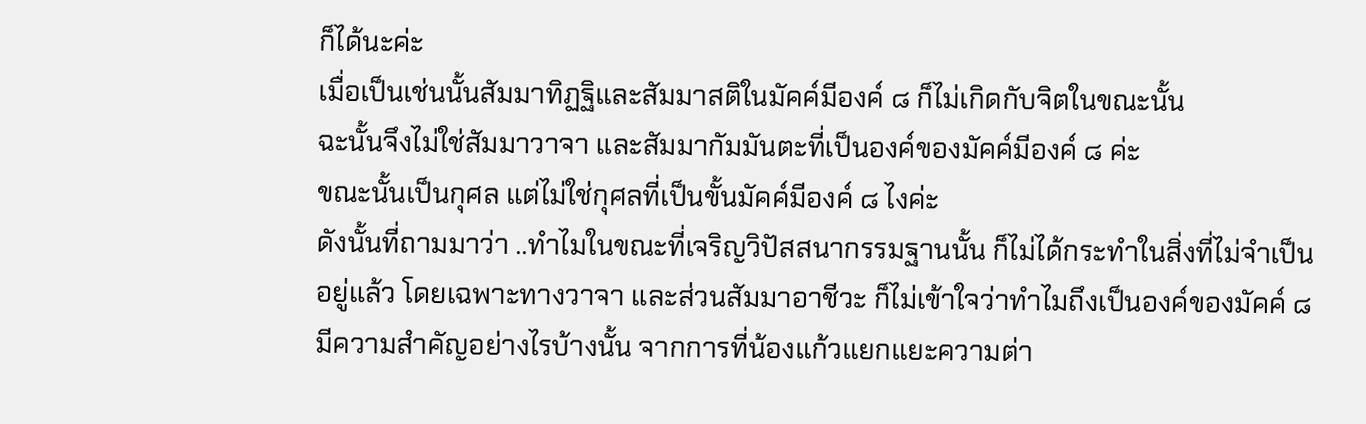ก็ได้นะค่ะ
เมื่อเป็นเช่นนั้นสัมมาทิฏฐิและสัมมาสติในมัคค์มีองค์ ๘ ก็ไม่เกิดกับจิตในขณะนั้น
ฉะนั้นจึงไม่ใช่สัมมาวาจา และสัมมากัมมันตะที่เป็นองค์ของมัคค์มีองค์ ๘ ค่ะ
ขณะนั้นเป็นกุศล แต่ไม่ใช่กุศลที่เป็นขั้นมัคค์มีองค์ ๘ ไงค่ะ
ดังนั้นที่ถามมาว่า ..ทำไมในขณะที่เจริญวิปัสสนากรรมฐานนั้น ก็ไม่ได้กระทำในสิ่งที่ไม่จำเป็นอยู่แล้ว โดยเฉพาะทางวาจา และส่วนสัมมาอาชีวะ ก็ไม่เข้าใจว่าทำไมถึงเป็นองค์ของมัคค์ ๘ มีความสำคัญอย่างไรบ้างนั้น จากการที่น้องแก้วแยกแยะความต่า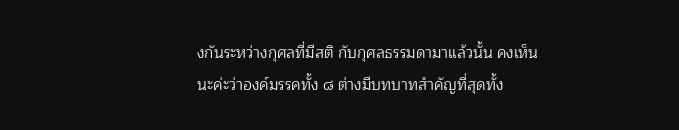งกันระหว่างกุศลที่มีสติ กับกุศลธรรมดามาแล้วนั้น คงเห็นนะค่ะว่าองค์มรรคทั้ง ๘ ต่างมีบทบาทสำคัญที่สุดทั้ง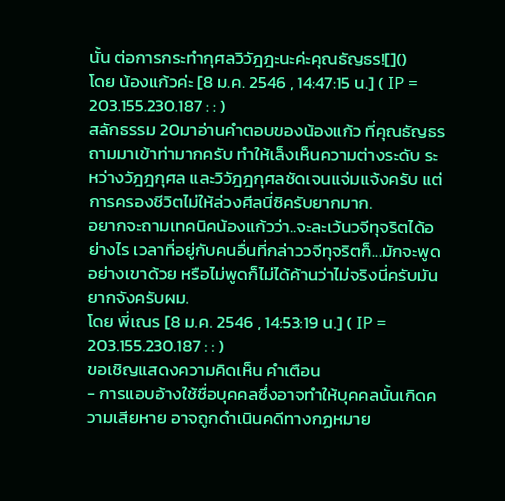นั้น ต่อการกระทำกุศลวิวัฎฎะนะค่ะคุณธัญธร![]()
โดย น้องแก้วค่ะ [8 ม.ค. 2546 , 14:47:15 น.] ( IP = 203.155.230.187 : : )
สลักธรรม 20มาอ่านคำตอบของน้องแก้ว ที่คุณธัญธรถามมาเข้าท่ามากครับ ทำให้เล็งเห็นความต่างระดับ ระหว่างวัฎฎกุศล และวิวัฎฎกุศลชัดเจนแจ่มแจ้งครับ แต่การครองชีวิตไม่ให้ล่วงศีลนี่ซิครับยากมาก.
อยากจะถามเทคนิคน้องแก้วว่า..จะละเว้นวจีทุจริตได้อย่างไร เวลาที่อยู่กับคนอื่นที่กล่าววจีทุจริตก็...มักจะพูดอย่างเขาด้วย หรือไม่พูดก็ไม่ได้ค้านว่าไม่จริงนี่ครับมันยากจังครับผม.
โดย พี่เณร [8 ม.ค. 2546 , 14:53:19 น.] ( IP = 203.155.230.187 : : )
ขอเชิญแสดงความคิดเห็น คำเตือน
- การแอบอ้างใช้ชื่อบุคคลซึ่งอาจทำให้บุคคลนั้นเกิดความเสียหาย อาจถูกดำเนินคดีทางกฏหมาย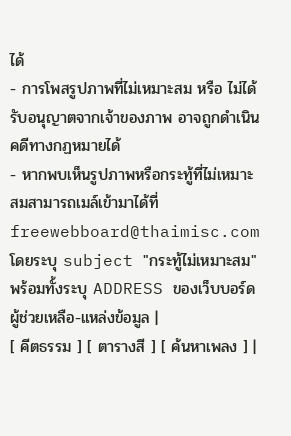ได้
- การโพสรูปภาพที่ไม่เหมาะสม หรือ ไม่ได้รับอนุญาตจากเจ้าของภาพ อาจถูกดำเนินคดีทางกฏหมายได้
- หากพบเห็นรูปภาพหรือกระทู้ที่ไม่เหมาะสมสามารถเมล์เข้ามาได้ที่ freewebboard@thaimisc.com โดยระบุ subject "กระทู้ไม่เหมาะสม" พร้อมทั้งระบุ ADDRESS ของเว็บบอร์ด
ผู้ช่วยเหลือ-แหล่งข้อมูล |
[ คีตธรรม ] [ ตารางสี ] [ ค้นหาเพลง ] |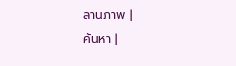ลานภาพ |
ค้นหา |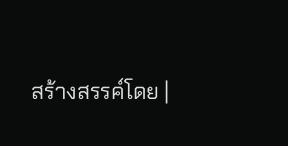สร้างสรรค์โดย |